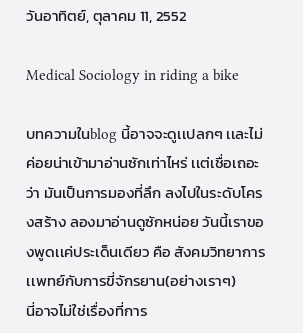วันอาทิตย์, ตุลาคม 11, 2552

Medical Sociology in riding a bike

บทความในblog นี้อาจจะดูเเปลกๆ เเละไม่ค่อยน่าเข้ามาอ่านซักเท่าไหร่ เเต่เชื่อเถอะว่า มันเป็นการมองที่ลึก ลงไปในระดับโครงสร้าง ลองมาอ่านดูซักหน่อย วันนี้เราของพูดเเค่ประเด็นเดียว คือ สังคมวิทยาการเเพทย์กับการขี่จักรยาน(อย่างเราๆ)
นี่อาจไม่ใช่เรื่องที่การ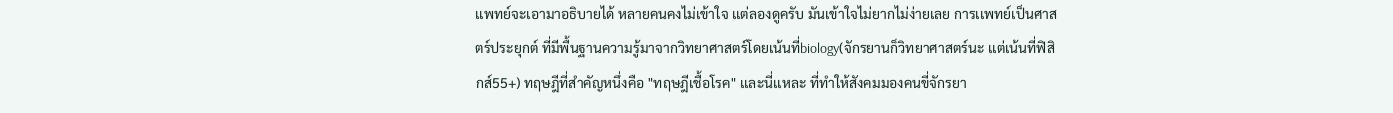เเพทย์จะเอามาอธิบายได้ หลายคนคงไม่เข้าใจ เเต่ลองดูครับ มันเข้าใจไม่ยากไม่ง่ายเลย การเเพทย์เป็นศาสตร์ประยุกต์ ที่มีพื้นฐานความรู้มาจากวิทยาศาสตร์โดยเน้นที่biology(จักรยานก็วิทยาศาสตร์นะ เเต่เน้นที่ฟิสิกส์55+) ทฤษฎีที่สำคัญหนึ่งคือ "ทฤษฎีเชื้อโรค" เเละนี่เเหละ ที่ทำให้สังคมมองคนขี่จักรยา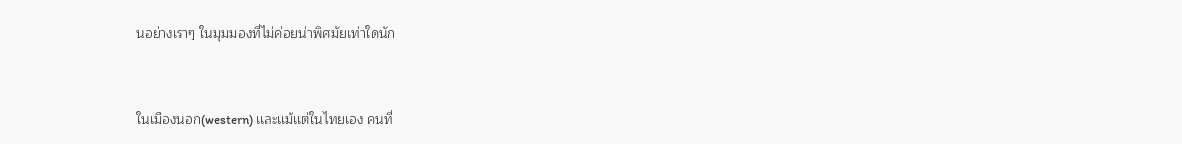นอย่างเราๆ ในมุมมองที่ไม่ค่อยน่าพิศมัยเท่าใดนัก


ในเมืองนอก(western) เเละเเม้เเต่ในไทยเอง คนที่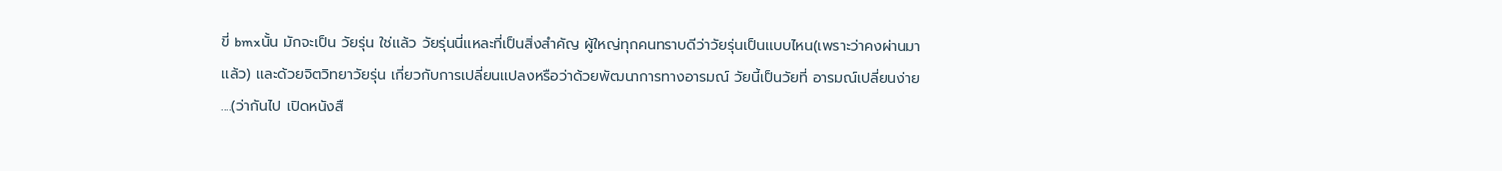ขี่ bmxนั้น มักจะเป็น วัยรุ่น ใช่เเล้ว วัยรุ่นนี่เเหละที่เป็นสิ่งสำคัญ ผู้ใหญ่ทุกคนทราบดีว่าวัยรุ่นเป็นเเบบไหน(เพราะว่าคงผ่านมาเเล้ว) เเละด้วยจิตวิทยาวัยรุ่น เกี่ยวกับการเปลี่ยนเเปลงหรือว่าด้วยพัฒนาการทางอารมณ์ วัยนี้เป็นวัยที่ อารมณ์เปลี่ยนง่าย ....(ว่ากันไป เปิดหนังสื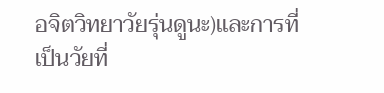อจิตวิทยาวัยรุ่นดูนะ)เเละการที่เป็นวัยที่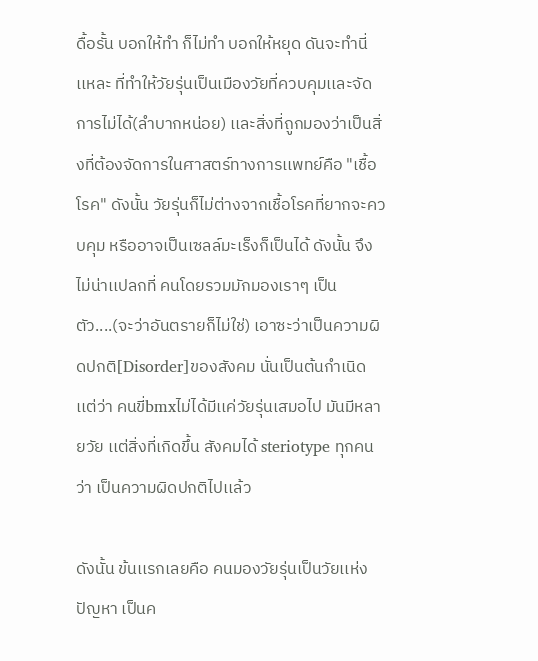ดื้อรั้น บอกให้ทำ ก็ไม่ทำ บอกให้หยุด ดันจะทำนี่เเหละ ที่ทำให้วัยรุ่นเป็นเมืองวัยที่ควบคุมเเละจัดการไม่ได้(ลำบากหน่อย) เเละสิ่งที่ถูกมองว่าเป็นสิ่งที่ต้องจัดการในศาสตร์ทางการเเพทย์คือ "เชื้อโรค" ดังนั้น วัยรุ่นก็ไม่ต่างจากเชื้อโรคที่ยากจะควบคุม หรืออาจเป็นเซลล์มะเร็งก็เป็นได้ ดังนั้น จึงไม่น่าเเปลกที่ คนโดยรวมมักมองเราๆ เป็นตัว....(จะว่าอันตรายก็ไม่ใช่) เอาซะว่าเป็นความผิดปกติ[Disorder]ของสังคม นั่นเป็นต้นกำเนิด
เเต่ว่า คนขี่bmxไม่ได้มีเเค่วัยรุ่นเสมอไป มันมีหลายวัย เเต่สิ่งที่เกิดขึ้น สังคมได้ steriotype ทุกคนว่า เป็นความผิดปกติไปเเล้ว

ดังนั้น ข้นเเรกเลยคือ คนมองวัยรุ่นเป็นวัยเเห่งปัญหา เป็นค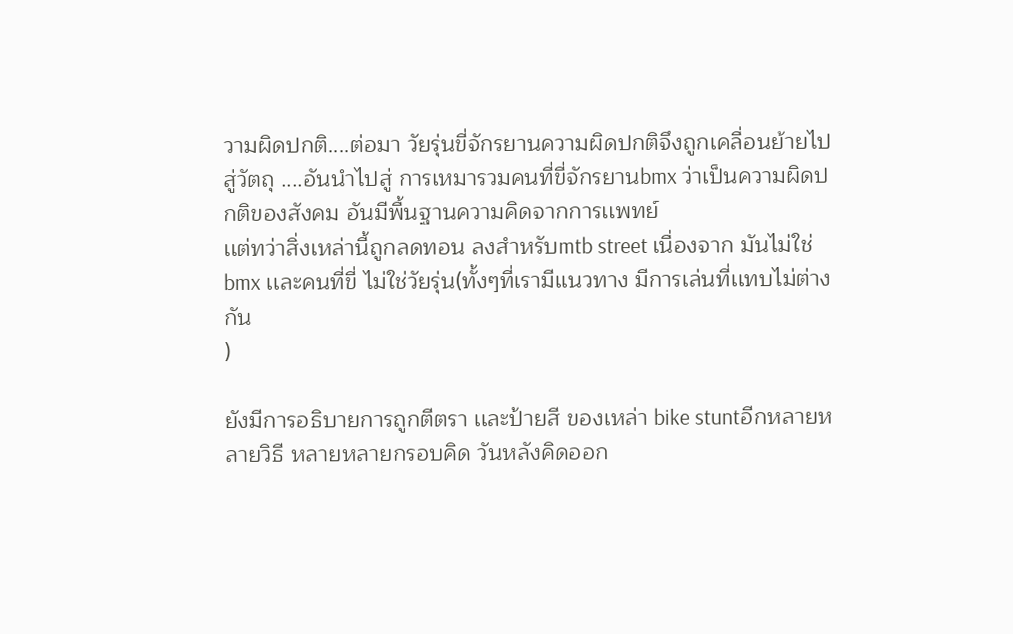วามผิดปกติ....ต่อมา วัยรุ่นขี่จักรยานความผิดปกติจึงถูกเคลื่อนย้ายไปสู่วัตถุ ....อันนำไปสู่ การเหมารวมคนที่ขี่จักรยานbmx ว่าเป็นความผิดปกติของสังคม อันมีพื้นฐานความคิดจากการเเพทย์
เเต่ทว่าสิ่งเหล่านี้ถูกลดทอน ลงสำหรับmtb street เนื่องจาก มันไม่ใช่ bmx เเละคนที่ขี่ ไม่ใช่วัยรุ่น(ทั้งๆที่เรามีเเนวทาง มีการเล่นที่เเทบไม่ต่างกัน
)

ยังมีการอธิบายการถูกตีตรา เเละป้ายสี ของเหล่า bike stuntอีกหลายหลายวิธี หลายหลายกรอบคิด วันหลังคิดออก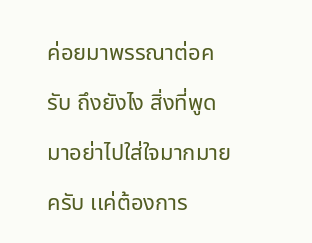ค่อยมาพรรณาต่อครับ ถึงยังไง สิ่งที่พูดมาอย่าไปใส่ใจมากมายครับ เเค่ต้องการ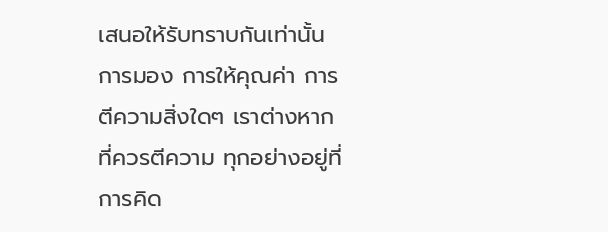เสนอให้รับทราบกันเท่านั้น การมอง การให้คุณค่า การตีความสิ่งใดๆ เราต่างหากที่ควรตีความ ทุกอย่างอยู่ที่การคิด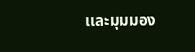เเละมุมมอง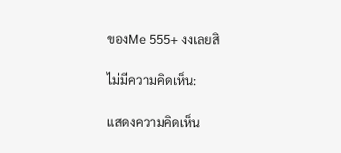ของMe 555+ งงเลยสิ

ไม่มีความคิดเห็น:

แสดงความคิดเห็น